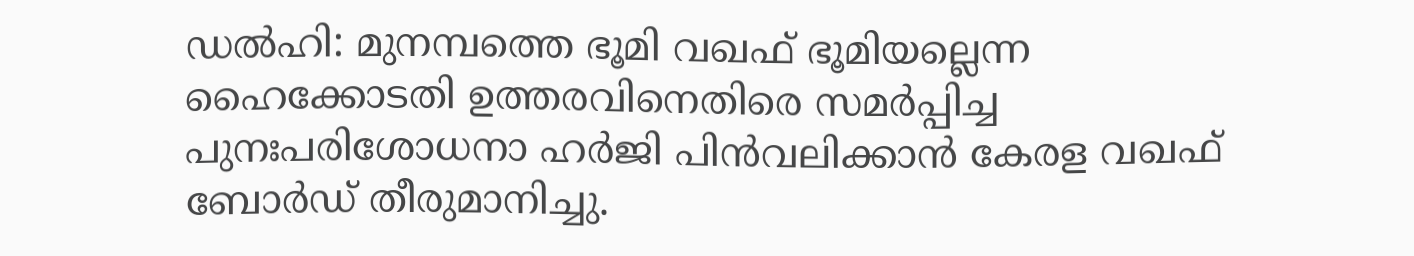ഡൽഹി: മുനമ്പത്തെ ഭൂമി വഖഫ് ഭൂമിയല്ലെന്ന ഹൈക്കോടതി ഉത്തരവിനെതിരെ സമർപ്പിച്ച പുനഃപരിശോധനാ ഹർജി പിൻവലിക്കാൻ കേരള വഖഫ് ബോർഡ് തീരുമാനിച്ചു.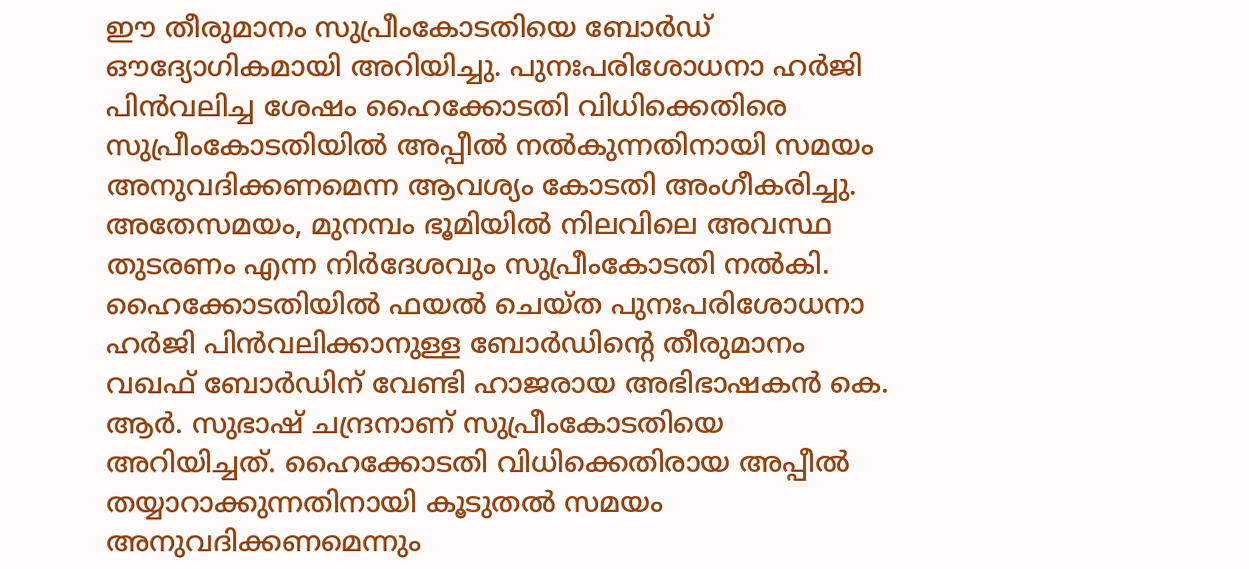ഈ തീരുമാനം സുപ്രീംകോടതിയെ ബോർഡ് ഔദ്യോഗികമായി അറിയിച്ചു. പുനഃപരിശോധനാ ഹർജി പിൻവലിച്ച ശേഷം ഹൈക്കോടതി വിധിക്കെതിരെ സുപ്രീംകോടതിയിൽ അപ്പീൽ നൽകുന്നതിനായി സമയം അനുവദിക്കണമെന്ന ആവശ്യം കോടതി അംഗീകരിച്ചു. അതേസമയം, മുനമ്പം ഭൂമിയിൽ നിലവിലെ അവസ്ഥ തുടരണം എന്ന നിർദേശവും സുപ്രീംകോടതി നൽകി.
ഹൈക്കോടതിയിൽ ഫയൽ ചെയ്ത പുനഃപരിശോധനാ ഹർജി പിൻവലിക്കാനുള്ള ബോർഡിന്റെ തീരുമാനം വഖഫ് ബോർഡിന് വേണ്ടി ഹാജരായ അഭിഭാഷകൻ കെ. ആർ. സുഭാഷ് ചന്ദ്രനാണ് സുപ്രീംകോടതിയെ അറിയിച്ചത്. ഹൈക്കോടതി വിധിക്കെതിരായ അപ്പീൽ തയ്യാറാക്കുന്നതിനായി കൂടുതൽ സമയം അനുവദിക്കണമെന്നും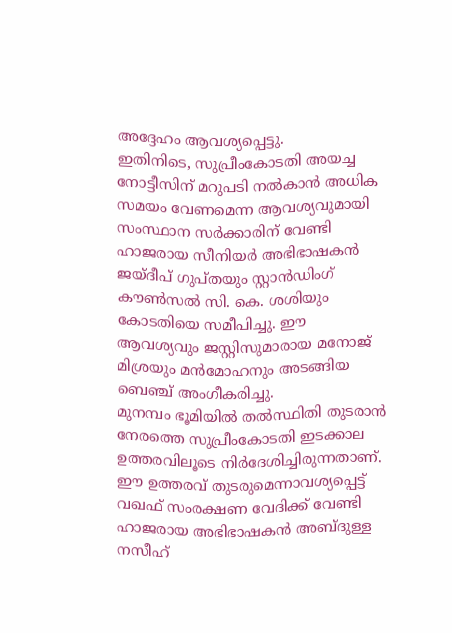അദ്ദേഹം ആവശ്യപ്പെട്ടു.
ഇതിനിടെ, സുപ്രീംകോടതി അയച്ച നോട്ടീസിന് മറുപടി നൽകാൻ അധിക സമയം വേണമെന്ന ആവശ്യവുമായി സംസ്ഥാന സർക്കാരിന് വേണ്ടി ഹാജരായ സീനിയർ അഭിഭാഷകൻ ജയ്ദീപ് ഗുപ്തയും സ്റ്റാൻഡിംഗ് കൗൺസൽ സി. കെ. ശശിയും കോടതിയെ സമീപിച്ചു. ഈ ആവശ്യവും ജസ്റ്റിസുമാരായ മനോജ് മിശ്രയും മൻമോഹനും അടങ്ങിയ ബെഞ്ച് അംഗീകരിച്ചു.
മുനമ്പം ഭൂമിയിൽ തൽസ്ഥിതി തുടരാൻ നേരത്തെ സുപ്രീംകോടതി ഇടക്കാല ഉത്തരവിലൂടെ നിർദേശിച്ചിരുന്നതാണ്. ഈ ഉത്തരവ് തുടരുമെന്നാവശ്യപ്പെട്ട് വഖഫ് സംരക്ഷണ വേദിക്ക് വേണ്ടി ഹാജരായ അഭിഭാഷകൻ അബ്ദുള്ള നസീഹ്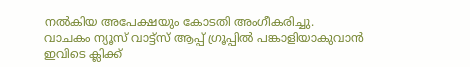നൽകിയ അപേക്ഷയും കോടതി അംഗീകരിച്ചു.
വാചകം ന്യൂസ് വാട്ട്സ് ആപ്പ് ഗ്രൂപ്പിൽ പങ്കാളിയാകുവാൻ
ഇവിടെ ക്ലിക്ക്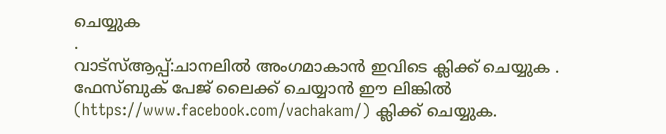ചെയ്യുക
.
വാട്സ്ആപ്പ്:ചാനലിൽ അംഗമാകാൻ ഇവിടെ ക്ലിക്ക് ചെയ്യുക .
ഫേസ്ബുക് പേജ് ലൈക്ക് ചെയ്യാൻ ഈ ലിങ്കിൽ (https://www.facebook.com/vachakam/) ക്ലിക്ക് ചെയ്യുക.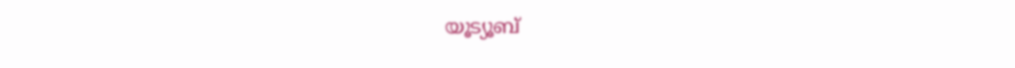യൂട്യൂബ്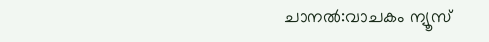ചാനൽ:വാചകം ന്യൂസ്